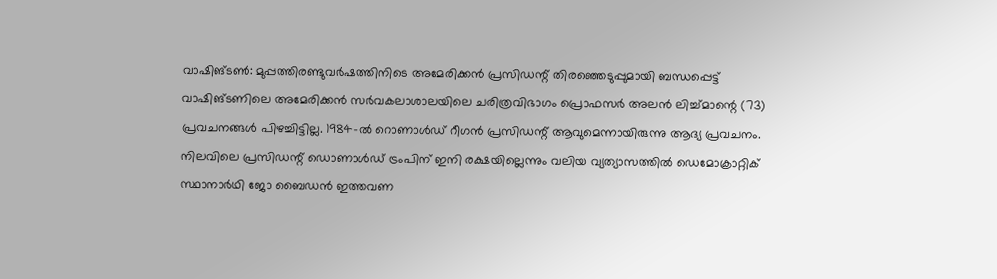വാഷിങ്ടൺ: മുപ്പത്തിരണ്ടുവർഷത്തിനിടെ അമേരിക്കൻ പ്രസിഡന്റ് തിരഞ്ഞെടുപ്പുമായി ബന്ധപ്പെട്ട് വാഷിങ്ടണിലെ അമേരിക്കൻ സർവകലാശാലയിലെ ചരിത്രവിഭാഗം പ്രൊഫസർ അലൻ ലിച്ച്മാന്റെ (73) പ്രവചനങ്ങൾ പിഴച്ചിട്ടില്ല. 1984-ൽ റൊണാൾഡ് റീഗൻ പ്രസിഡന്റ് ആവുമെന്നായിരുന്നു ആദ്യ പ്രവചനം. നിലവിലെ പ്രസിഡന്റ് ഡൊണാൾഡ് ട്രംപിന് ഇനി രക്ഷയില്ലെന്നും വലിയ വ്യത്യാസത്തിൽ ഡെമോക്രാറ്റിക് സ്ഥാനാർഥി ജോ ബൈഡൻ ഇത്തവണ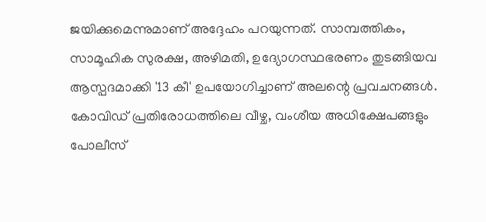ജയിക്കുമെന്നുമാണ് അദ്ദേഹം പറയുന്നത്. സാമ്പത്തികം, സാമൂഹിക സുരക്ഷ, അഴിമതി, ഉദ്യോഗസ്ഥഭരണം തുടങ്ങിയവ ആസ്പദമാക്കി '13 കീ' ഉപയോഗിച്ചാണ് അലന്റെ പ്രവചനങ്ങൾ. കോവിഡ് പ്രതിരോധത്തിലെ വീഴ്ച, വംശീയ അധിക്ഷേപങ്ങളും പോലീസ്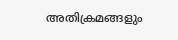അതിക്രമങ്ങളും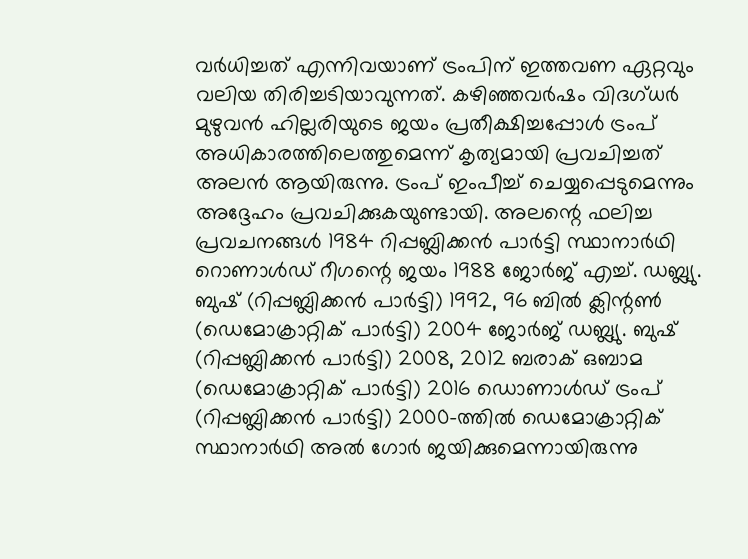വർധിച്ചത് എന്നിവയാണ് ട്രംപിന് ഇത്തവണ ഏറ്റവും വലിയ തിരിച്ചടിയാവുന്നത്. കഴിഞ്ഞവർഷം വിദഗ്ധർ മുഴുവൻ ഹില്ലരിയുടെ ജയം പ്രതീക്ഷിച്ചപ്പോൾ ട്രംപ് അധികാരത്തിലെത്തുമെന്ന് കൃത്യമായി പ്രവചിച്ചത് അലൻ ആയിരുന്നു. ട്രംപ് ഇംപീച്ച് ചെയ്യപ്പെടുമെന്നും അദ്ദേഹം പ്രവചിക്കുകയുണ്ടായി. അലന്റെ ഫലിച്ച പ്രവചനങ്ങൾ 1984 റിപ്പബ്ലിക്കൻ പാർട്ടി സ്ഥാനാർഥി റൊണാൾഡ് റീഗന്റെ ജയം 1988 ജോർജ് എച്ച്. ഡബ്ല്യു. ബുഷ് (റിപ്പബ്ലിക്കൻ പാർട്ടി) 1992, 96 ബിൽ ക്ലിന്റൺ (ഡെമോക്രാറ്റിക് പാർട്ടി) 2004 ജോർജ് ഡബ്ല്യു. ബുഷ് (റിപ്പബ്ലിക്കൻ പാർട്ടി) 2008, 2012 ബരാക് ഒബാമ (ഡെമോക്രാറ്റിക് പാർട്ടി) 2016 ഡൊണാൾഡ് ട്രംപ് (റിപ്പബ്ലിക്കൻ പാർട്ടി) 2000-ത്തിൽ ഡെമോക്രാറ്റിക് സ്ഥാനാർഥി അൽ ഗോർ ജയിക്കുമെന്നായിരുന്നു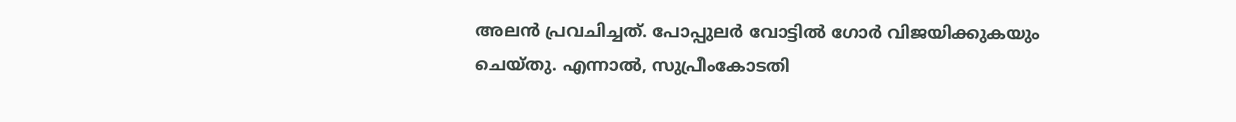അലൻ പ്രവചിച്ചത്. പോപ്പുലർ വോട്ടിൽ ഗോർ വിജയിക്കുകയും ചെയ്തു. എന്നാൽ, സുപ്രീംകോടതി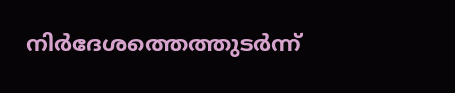നിർദേശത്തെത്തുടർന്ന്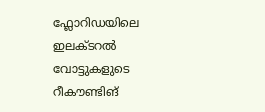ഫ്ലോറിഡയിലെ ഇലക്ടറൽ വോട്ടുകളുടെ റീകൗണ്ടിങ്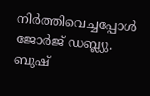നിർത്തിവെച്ചപ്പോൾ ജോർജ് ഡബ്ല്യു. ബുഷ്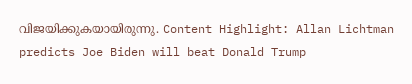വിജയിക്കുകയായിരുന്നു. Content Highlight: Allan Lichtman predicts Joe Biden will beat Donald Trump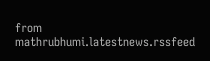from mathrubhumi.latestnews.rssfeed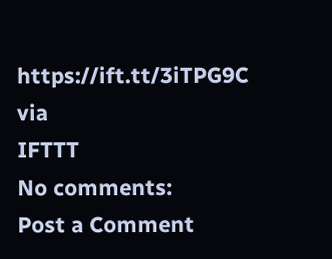https://ift.tt/3iTPG9C
via
IFTTT
No comments:
Post a Comment